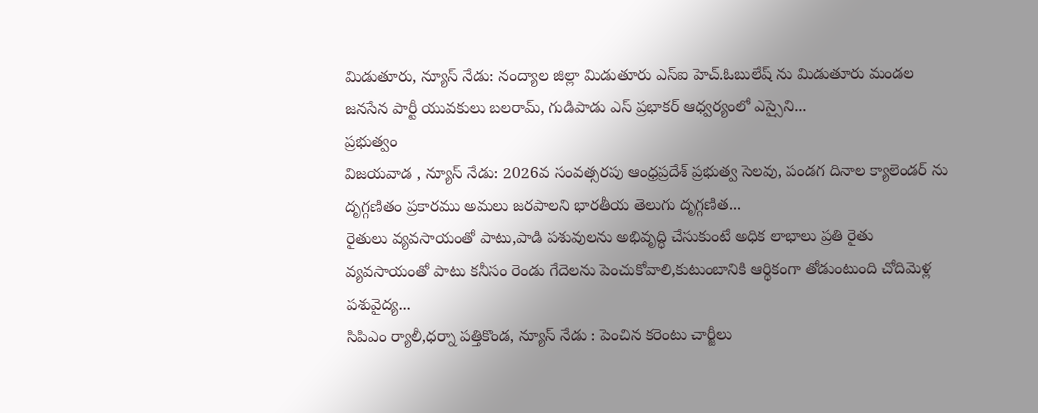మిడుతూరు, న్యూస్ నేడు: నంద్యాల జిల్లా మిడుతూరు ఎస్ఐ హెచ్.ఓబులేష్ ను మిడుతూరు మండల జనసేన పార్టీ యువకులు బలరామ్, గుడిపాడు ఎస్ ప్రభాకర్ ఆధ్వర్యంలో ఎస్సైని...
ప్రభుత్వం
విజయవాడ , న్యూస్ నేడు: 2026వ సంవత్సరపు ఆంధ్రప్రదేశ్ ప్రభుత్వ సెలవు, పండగ దినాల క్యాలెండర్ ను దృగ్గణితం ప్రకారము అమలు జరపాలని భారతీయ తెలుగు దృగ్గణిత...
రైతులు వ్యవసాయంతో పాటు,పాడి పశువులను అభివృద్ధి చేసుకుంటే అధిక లాభాలు ప్రతి రైతు వ్యవసాయంతో పాటు కనీసం రెండు గేదెలను పెంచుకోవాలి,కుటుంబానికి ఆర్థికంగా తోడుంటుంది చోదిమెళ్ల పశువైద్య...
సిపిఎం ర్యాలీ,ధర్నా పత్తికొండ, న్యూస్ నేడు : పెంచిన కరెంటు చార్జీలు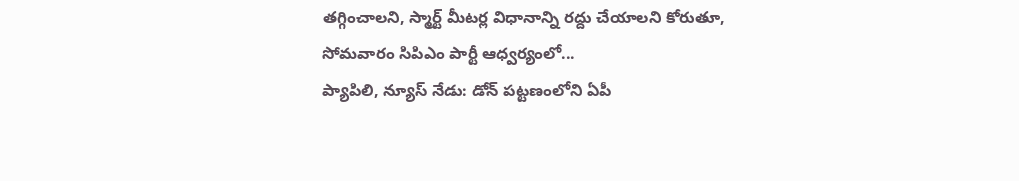తగ్గించాలని, స్మార్ట్ మీటర్ల విధానాన్ని రద్దు చేయాలని కోరుతూ, సోమవారం సిపిఎం పార్టీ ఆధ్వర్యంలో...
ప్యాపిలి, న్యూస్ నేడు: డోన్ పట్టణంలోని ఏపీ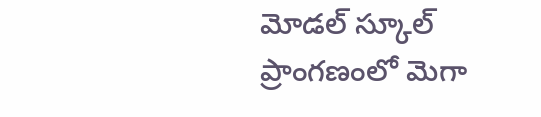మోడల్ స్కూల్ ప్రాంగణంలో మెగా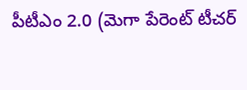పీటీఎం 2.0 (మెగా పేరెంట్ టీచర్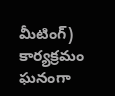మీటింగ్) కార్యక్రమం ఘనంగా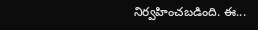నిర్వహించబడింది. ఈ...